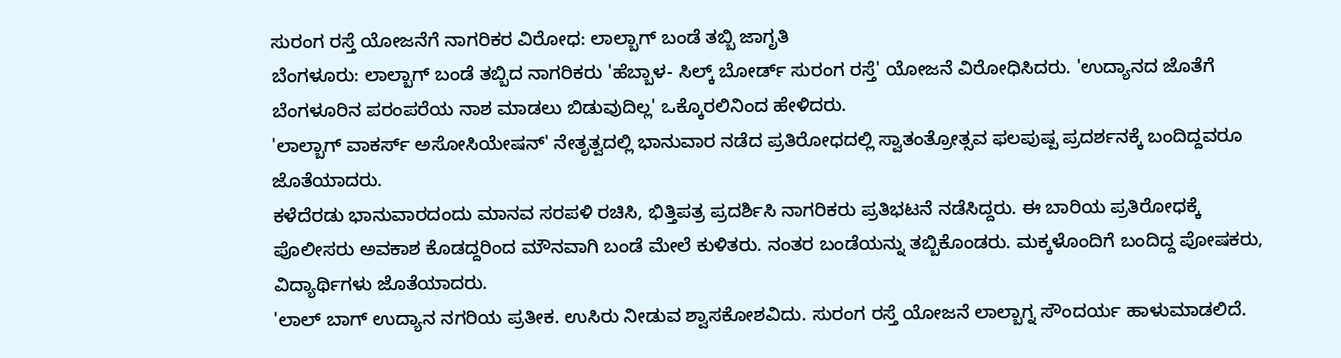ಸುರಂಗ ರಸ್ತೆ ಯೋಜನೆಗೆ ನಾಗರಿಕರ ವಿರೋಧ: ಲಾಲ್ಬಾಗ್ ಬಂಡೆ ತಬ್ಬಿ ಜಾಗೃತಿ
ಬೆಂಗಳೂರು: ಲಾಲ್ಬಾಗ್ ಬಂಡೆ ತಬ್ಬಿದ ನಾಗರಿಕರು 'ಹೆಬ್ಬಾಳ- ಸಿಲ್ಕ್ ಬೋರ್ಡ್ ಸುರಂಗ ರಸ್ತೆ' ಯೋಜನೆ ವಿರೋಧಿಸಿದರು. 'ಉದ್ಯಾನದ ಜೊತೆಗೆ ಬೆಂಗಳೂರಿನ ಪರಂಪರೆಯ ನಾಶ ಮಾಡಲು ಬಿಡುವುದಿಲ್ಲ' ಒಕ್ಕೊರಲಿನಿಂದ ಹೇಳಿದರು.
'ಲಾಲ್ಬಾಗ್ ವಾಕರ್ಸ್ ಅಸೋಸಿಯೇಷನ್' ನೇತೃತ್ವದಲ್ಲಿ ಭಾನುವಾರ ನಡೆದ ಪ್ರತಿರೋಧದಲ್ಲಿ ಸ್ವಾತಂತ್ರೋತ್ಸವ ಫಲಪುಷ್ಪ ಪ್ರದರ್ಶನಕ್ಕೆ ಬಂದಿದ್ದವರೂ ಜೊತೆಯಾದರು.
ಕಳೆದೆರಡು ಭಾನುವಾರದಂದು ಮಾನವ ಸರಪಳಿ ರಚಿಸಿ, ಭಿತ್ತಿಪತ್ರ ಪ್ರದರ್ಶಿಸಿ ನಾಗರಿಕರು ಪ್ರತಿಭಟನೆ ನಡೆಸಿದ್ದರು. ಈ ಬಾರಿಯ ಪ್ರತಿರೋಧಕ್ಕೆ ಪೊಲೀಸರು ಅವಕಾಶ ಕೊಡದ್ದರಿಂದ ಮೌನವಾಗಿ ಬಂಡೆ ಮೇಲೆ ಕುಳಿತರು. ನಂತರ ಬಂಡೆಯನ್ನು ತಬ್ಬಿಕೊಂಡರು. ಮಕ್ಕಳೊಂದಿಗೆ ಬಂದಿದ್ದ ಪೋಷಕರು, ವಿದ್ಯಾರ್ಥಿಗಳು ಜೊತೆಯಾದರು.
'ಲಾಲ್ ಬಾಗ್ ಉದ್ಯಾನ ನಗರಿಯ ಪ್ರತೀಕ. ಉಸಿರು ನೀಡುವ ಶ್ವಾಸಕೋಶವಿದು. ಸುರಂಗ ರಸ್ತೆ ಯೋಜನೆ ಲಾಲ್ಬಾಗ್ನ ಸೌಂದರ್ಯ ಹಾಳುಮಾಡಲಿದೆ.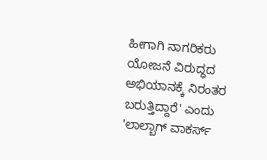ಹೀಗಾಗಿ ನಾಗರಿಕರು ಯೋಜನೆ ವಿರುದ್ಧದ ಅಭಿಯಾನಕ್ಕೆ ನಿರಂತರ ಬರುತ್ತಿದ್ದಾರೆ' ಎಂದು 'ಲಾಲ್ಬಾಗ್ ವಾಕರ್ಸ್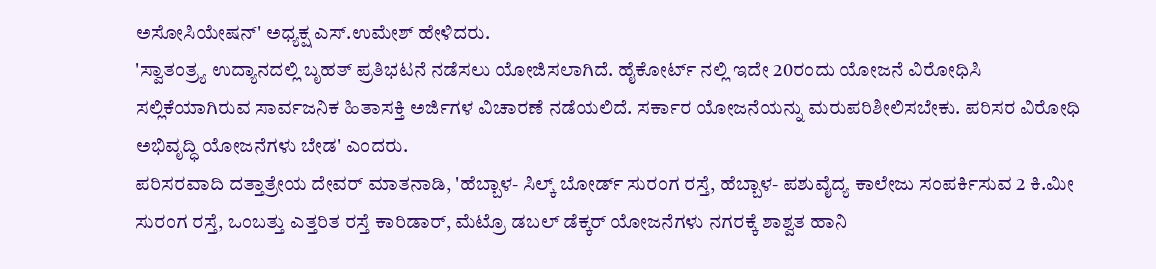ಅಸೋಸಿಯೇಷನ್' ಅಧ್ಯಕ್ಷ ಎಸ್.ಉಮೇಶ್ ಹೇಳಿದರು.
'ಸ್ವಾತಂತ್ರ್ಯ ಉದ್ಯಾನದಲ್ಲಿ ಬೃಹತ್ ಪ್ರತಿಭಟನೆ ನಡೆಸಲು ಯೋಜಿಸಲಾಗಿದೆ. ಹೈಕೋರ್ಟ್ ನಲ್ಲಿ ಇದೇ 20ರಂದು ಯೋಜನೆ ವಿರೋಧಿಸಿ ಸಲ್ಲಿಕೆಯಾಗಿರುವ ಸಾರ್ವಜನಿಕ ಹಿತಾಸಕ್ತಿ ಅರ್ಜಿಗಳ ವಿಚಾರಣೆ ನಡೆಯಲಿದೆ. ಸರ್ಕಾರ ಯೋಜನೆಯನ್ನು ಮರುಪರಿಶೀಲಿಸಬೇಕು. ಪರಿಸರ ವಿರೋಧಿ ಅಭಿವೃದ್ಧಿ ಯೋಜನೆಗಳು ಬೇಡ' ಎಂದರು.
ಪರಿಸರವಾದಿ ದತ್ತಾತ್ರೇಯ ದೇವರ್ ಮಾತನಾಡಿ, 'ಹೆಬ್ಬಾಳ- ಸಿಲ್ಕ್ ಬೋರ್ಡ್ ಸುರಂಗ ರಸ್ತೆ, ಹೆಬ್ಬಾಳ- ಪಶುವೈದ್ಯ ಕಾಲೇಜು ಸಂಪರ್ಕಿಸುವ 2 ಕಿ.ಮೀ ಸುರಂಗ ರಸ್ತೆ, ಒಂಬತ್ತು ಎತ್ತರಿತ ರಸ್ತೆ ಕಾರಿಡಾರ್, ಮೆಟ್ರೊ ಡಬಲ್ ಡೆಕ್ಕರ್ ಯೋಜನೆಗಳು ನಗರಕ್ಕೆ ಶಾಶ್ವತ ಹಾನಿ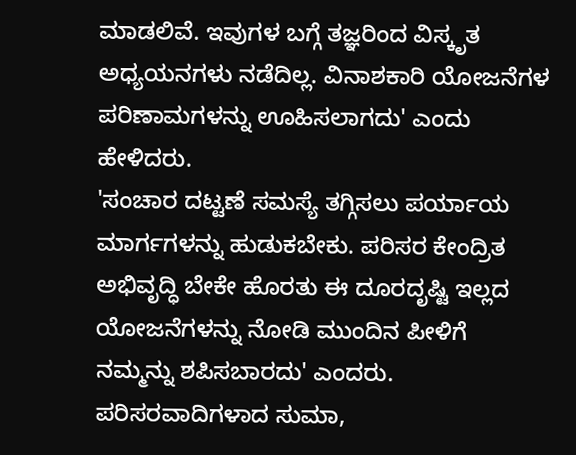ಮಾಡಲಿವೆ. ಇವುಗಳ ಬಗ್ಗೆ ತಜ್ಞರಿಂದ ವಿಸ್ಕೃತ ಅಧ್ಯಯನಗಳು ನಡೆದಿಲ್ಲ. ವಿನಾಶಕಾರಿ ಯೋಜನೆಗಳ ಪರಿಣಾಮಗಳನ್ನು ಊಹಿಸಲಾಗದು' ಎಂದು ಹೇಳಿದರು.
'ಸಂಚಾರ ದಟ್ಟಣೆ ಸಮಸ್ಯೆ ತಗ್ಗಿಸಲು ಪರ್ಯಾಯ ಮಾರ್ಗಗಳನ್ನು ಹುಡುಕಬೇಕು. ಪರಿಸರ ಕೇಂದ್ರಿತ ಅಭಿವೃದ್ಧಿ ಬೇಕೇ ಹೊರತು ಈ ದೂರದೃಷ್ಟಿ ಇಲ್ಲದ ಯೋಜನೆಗಳನ್ನು ನೋಡಿ ಮುಂದಿನ ಪೀಳಿಗೆ ನಮ್ಮನ್ನು ಶಪಿಸಬಾರದು' ಎಂದರು.
ಪರಿಸರವಾದಿಗಳಾದ ಸುಮಾ,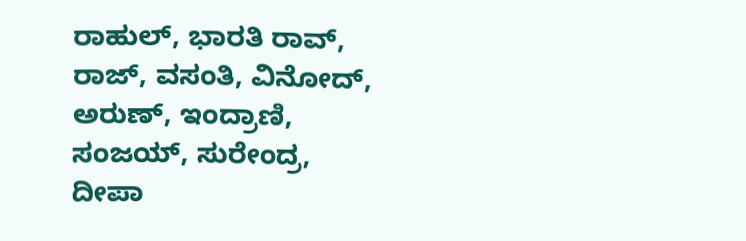ರಾಹುಲ್, ಭಾರತಿ ರಾವ್, ರಾಜ್, ವಸಂತಿ, ವಿನೋದ್, ಅರುಣ್, ಇಂದ್ರಾಣಿ, ಸಂಜಯ್, ಸುರೇಂದ್ರ, ದೀಪಾ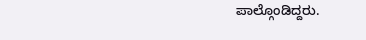ಪಾಲ್ಗೊಂಡಿದ್ದರು.